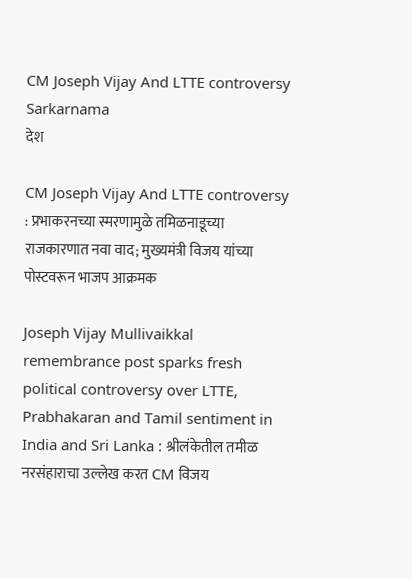CM Joseph Vijay And LTTE controversy Sarkarnama
देश

CM Joseph Vijay And LTTE controversy : प्रभाकरनच्या स्मरणामुळे तमिळनाडूच्या राजकारणात नवा वाद; मुख्यमंत्री विजय यांच्या पोस्टवरून भाजप आक्रमक

Joseph Vijay Mullivaikkal remembrance post sparks fresh political controversy over LTTE, Prabhakaran and Tamil sentiment in India and Sri Lanka : श्रीलंकेतील तमीळ नरसंहाराचा उल्लेख करत CM विजय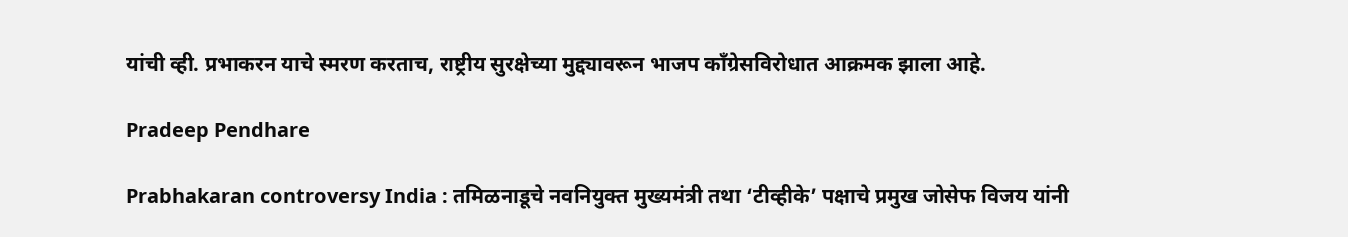यांची व्ही. प्रभाकरन याचे स्मरण करताच, राष्ट्रीय सुरक्षेच्या मुद्द्यावरून भाजप काँग्रेसविरोधात आक्रमक झाला आहे.

Pradeep Pendhare

Prabhakaran controversy India : तमिळनाडूचे नवनियुक्त मुख्यमंत्री तथा ‘टीव्हीके’ पक्षाचे प्रमुख जोसेफ विजय यांनी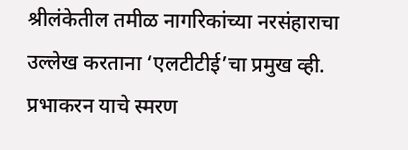श्रीलंकेतील तमीळ नागरिकांच्या नरसंहाराचा उल्लेख करताना ‘एलटीटीई’चा प्रमुख व्ही. प्रभाकरन याचे स्मरण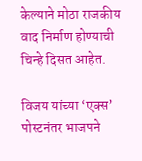केल्याने मोठा राजकीय वाद निर्माण होण्याची चिन्हे दिसत आहेत.

विजय यांच्या ‘एक्स’ पोस्टनंतर भाजपने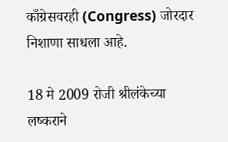काँग्रेसवरही (Congress) जोरदार निशाणा साधला आहे.

18 मे 2009 रोजी श्रीलंकेच्या लष्कराने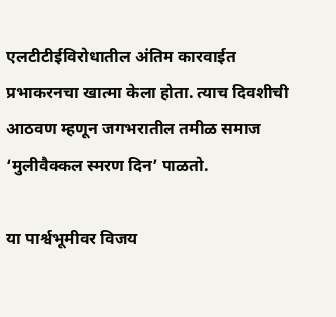एलटीटीईविरोधातील अंतिम कारवाईत प्रभाकरनचा खात्मा केला होता. त्याच दिवशीची आठवण म्हणून जगभरातील तमीळ समाज ‘मुलीवैक्कल स्मरण दिन’ पाळतो.

या पार्श्वभूमीवर विजय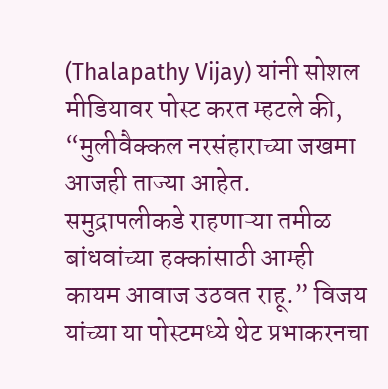(Thalapathy Vijay) यांनी सोशल मीडियावर पोस्ट करत म्हटले की, “मुलीवैक्कल नरसंहाराच्या जखमा आजही ताज्या आहेत. समुद्रापलीकडे राहणाऱ्या तमीळ बांधवांच्या हक्कांसाठी आम्ही कायम आवाज उठवत राहू.” विजय यांच्या या पोस्टमध्ये थेट प्रभाकरनचा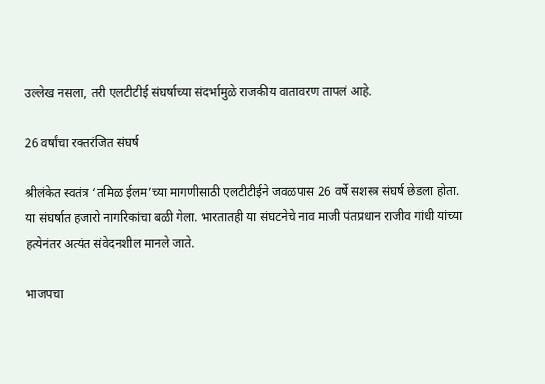उल्लेख नसला, तरी एलटीटीई संघर्षाच्या संदर्भामुळे राजकीय वातावरण तापलं आहे.

26 वर्षांचा रक्तरंजित संघर्ष

श्रीलंकेत स्वतंत्र ‘तमिळ ईलम’च्या मागणीसाठी एलटीटीईने जवळपास 26 वर्षे सशस्त्र संघर्ष छेडला होता. या संघर्षात हजारो नागरिकांचा बळी गेला. भारतातही या संघटनेचे नाव माजी पंतप्रधान राजीव गांधी यांच्या हत्येनंतर अत्यंत संवेदनशील मानले जाते.

भाजपचा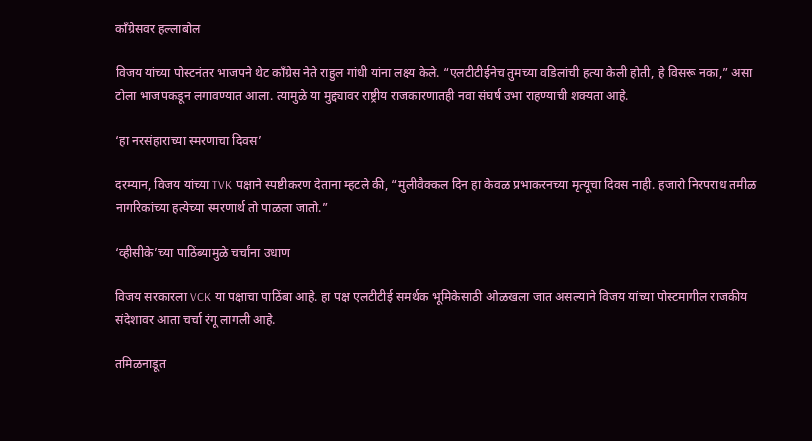काँग्रेसवर हल्लाबोल

विजय यांच्या पोस्टनंतर भाजपने थेट काँग्रेस नेते राहुल गांधी यांना लक्ष्य केले. “एलटीटीईनेच तुमच्या वडिलांची हत्या केली होती, हे विसरू नका,” असा टोला भाजपकडून लगावण्यात आला. त्यामुळे या मुद्द्यावर राष्ट्रीय राजकारणातही नवा संघर्ष उभा राहण्याची शक्यता आहे.

‘हा नरसंहाराच्या स्मरणाचा दिवस’

दरम्यान, विजय यांच्या TVK पक्षाने स्पष्टीकरण देताना म्हटले की, “मुलीवैक्कल दिन हा केवळ प्रभाकरनच्या मृत्यूचा दिवस नाही. हजारो निरपराध तमीळ नागरिकांच्या हत्येच्या स्मरणार्थ तो पाळला जातो.”

‘व्हीसीके’च्या पाठिंब्यामुळे चर्चांना उधाण

विजय सरकारला VCK या पक्षाचा पाठिंबा आहे. हा पक्ष एलटीटीई समर्थक भूमिकेसाठी ओळखला जात असल्याने विजय यांच्या पोस्टमागील राजकीय संदेशावर आता चर्चा रंगू लागली आहे.

तमिळनाडूत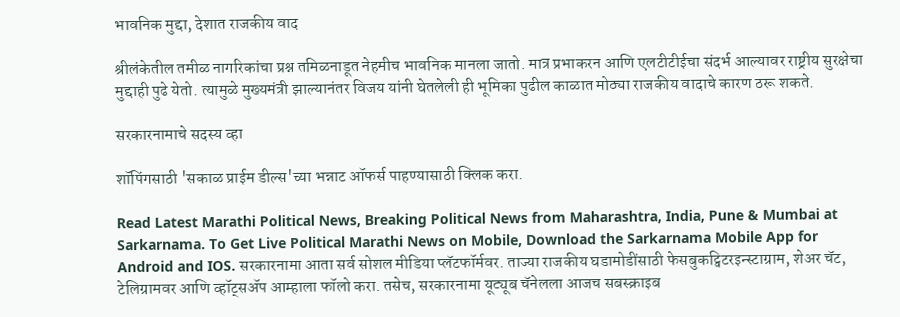भावनिक मुद्दा, देशात राजकीय वाद

श्रीलंकेतील तमीळ नागरिकांचा प्रश्न तमिळनाडूत नेहमीच भावनिक मानला जातो. मात्र प्रभाकरन आणि एलटीटीईचा संदर्भ आल्यावर राष्ट्रीय सुरक्षेचा मुद्दाही पुढे येतो. त्यामुळे मुख्यमंत्री झाल्यानंतर विजय यांनी घेतलेली ही भूमिका पुढील काळात मोठ्या राजकीय वादाचे कारण ठरू शकते.

सरकारनामाचे सदस्य व्हा

शॉपिंगसाठी 'सकाळ प्राईम डील्स'च्या भन्नाट ऑफर्स पाहण्यासाठी क्लिक करा.

Read Latest Marathi Political News, Breaking Political News from Maharashtra, India, Pune & Mumbai at Sarkarnama. To Get Live Political Marathi News on Mobile, Download the Sarkarnama Mobile App for Android and IOS. सरकारनामा आता सर्व सोशल मीडिया प्लॅटफॉर्मवर. ताज्या राजकीय घडामोडींसाठी फेसबुकट्विटरइन्स्टाग्राम, शेअर चॅट, टेलिग्रामवर आणि व्हॉट्सॲप आम्हाला फॉलो करा. तसेच, सरकारनामा यूट्यूब चॅनेलला आजच सबस्क्राइब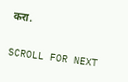करा.

SCROLL FOR NEXT